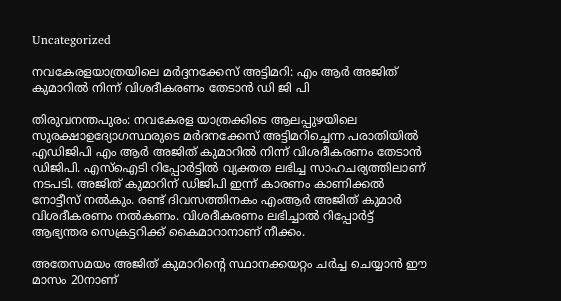Uncategorized

നവകേരളയാത്രയിലെ മര്‍ദ്ദനക്കേസ് അട്ടിമറി: എം ആര്‍ അജിത് കുമാറില്‍ നിന്ന് വിശദീകരണം തേടാന്‍ ഡി ജി പി

തിരുവനന്തപുരം: നവകേരള യാത്രക്കിടെ ആലപ്പുഴയിലെ സുരക്ഷാഉദ്യോഗസ്ഥരുടെ മര്‍ദനക്കേസ് അട്ടിമറിച്ചെന്ന പരാതിയില്‍ എഡിജിപി എം ആര്‍ അജിത് കുമാറില്‍ നിന്ന് വിശദീകരണം തേടാന്‍ ഡിജിപി. എസ്‌ഐടി റിപ്പോര്‍ട്ടില്‍ വ്യക്തത ലഭിച്ച സാഹചര്യത്തിലാണ് നടപടി. അജിത് കുമാറിന് ഡിജിപി ഇന്ന് കാരണം കാണിക്കല്‍ നോട്ടീസ് നല്‍കും. രണ്ട് ദിവസത്തിനകം എംആര്‍ അജിത് കുമാര്‍ വിശദീകരണം നല്‍കണം. വിശദീകരണം ലഭിച്ചാല്‍ റിപ്പോര്‍ട്ട് ആഭ്യന്തര സെക്രട്ടറിക്ക് കൈമാറാനാണ് നീക്കം.

അതേസമയം അജിത് കുമാറിന്റെ സ്ഥാനക്കയറ്റം ചര്‍ച്ച ചെയ്യാന്‍ ഈ മാസം 20നാണ്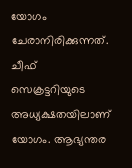യോഗം ചേരാനിരിക്കുന്നത്. ചീഫ് സെക്രട്ടറിയുടെ അധ്യക്ഷതയിലാണ് യോഗം. ആഭ്യന്തര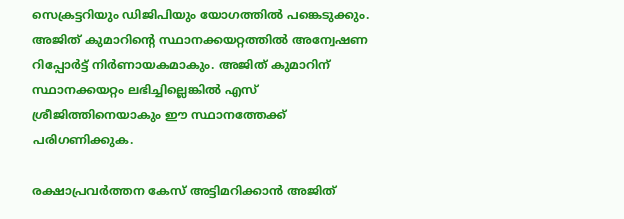സെക്രട്ടറിയും ഡിജിപിയും യോഗത്തില്‍ പങ്കെടുക്കും. അജിത് കുമാറിന്റെ സ്ഥാനക്കയറ്റത്തില്‍ അന്വേഷണ റിപ്പോര്‍ട്ട് നിര്‍ണായകമാകും. അജിത് കുമാറിന് സ്ഥാനക്കയറ്റം ലഭിച്ചില്ലെങ്കില്‍ എസ് ശ്രീജിത്തിനെയാകും ഈ സ്ഥാനത്തേക്ക് പരിഗണിക്കുക.

രക്ഷാപ്രവര്‍ത്തന കേസ് അട്ടിമറിക്കാന്‍ അജിത്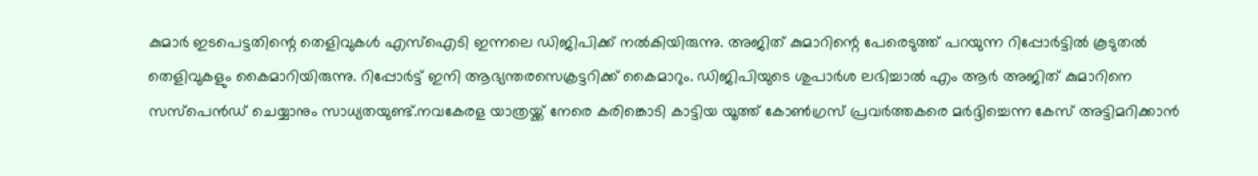കുമാര്‍ ഇടപെട്ടതിന്റെ തെളിവുകള്‍ എസ്‌ഐടി ഇന്നലെ ഡിജിപിക്ക് നല്‍കിയിരുന്നു. അജിത് കുമാറിന്റെ പേരെടുത്ത് പറയുന്ന റിപ്പോര്‍ട്ടില്‍ കൂടുതല്‍ തെളിവുകളും കൈമാറിയിരുന്നു. റിപ്പോര്‍ട്ട് ഇനി ആഭ്യന്തരസെക്രട്ടറിക്ക് കൈമാറും. ഡിജിപിയുടെ ശുപാര്‍ശ ലഭിച്ചാല്‍ എം ആര്‍ അജിത് കുമാറിനെ സസ്‌പെന്‍ഡ് ചെയ്യാനും സാധ്യതയുണ്ട്.നവകേരള യാത്രയ്ക്ക് നേരെ കരിങ്കൊടി കാട്ടിയ യൂത്ത് കോണ്‍ഗ്രസ് പ്രവര്‍ത്തകരെ മര്‍ദ്ദിച്ചെന്ന കേസ് അട്ടിമറിക്കാന്‍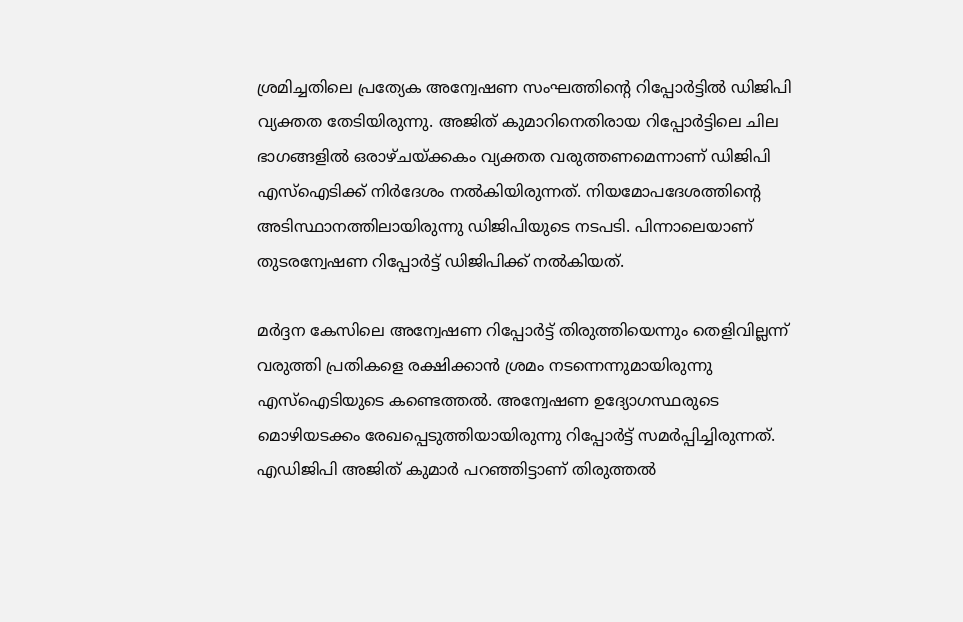ശ്രമിച്ചതിലെ പ്രത്യേക അന്വേഷണ സംഘത്തിന്റെ റിപ്പോര്‍ട്ടില്‍ ഡിജിപി വ്യക്തത തേടിയിരുന്നു. അജിത് കുമാറിനെതിരായ റിപ്പോര്‍ട്ടിലെ ചില ഭാഗങ്ങളില്‍ ഒരാഴ്ചയ്ക്കകം വ്യക്തത വരുത്തണമെന്നാണ് ഡിജിപി എസ്‌ഐടിക്ക് നിര്‍ദേശം നല്‍കിയിരുന്നത്. നിയമോപദേശത്തിന്റെ അടിസ്ഥാനത്തിലായിരുന്നു ഡിജിപിയുടെ നടപടി. പിന്നാലെയാണ് തുടരന്വേഷണ റിപ്പോര്‍ട്ട് ഡിജിപിക്ക് നല്‍കിയത്.

മര്‍ദ്ദന കേസിലെ അന്വേഷണ റിപ്പോര്‍ട്ട് തിരുത്തിയെന്നും തെളിവില്ലന്ന് വരുത്തി പ്രതികളെ രക്ഷിക്കാന്‍ ശ്രമം നടന്നെന്നുമായിരുന്നു എസ്‌ഐടിയുടെ കണ്ടെത്തല്‍. അന്വേഷണ ഉദ്യോഗസ്ഥരുടെ മൊഴിയടക്കം രേഖപ്പെടുത്തിയായിരുന്നു റിപ്പോര്‍ട്ട് സമര്‍പ്പിച്ചിരുന്നത്. എഡിജിപി അജിത് കുമാര്‍ പറഞ്ഞിട്ടാണ് തിരുത്തല്‍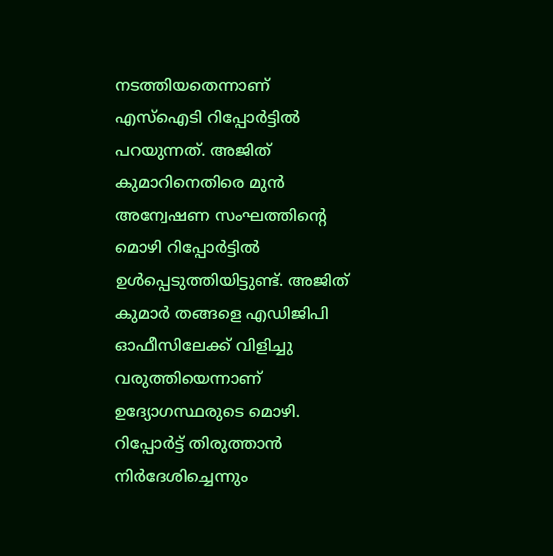നടത്തിയതെന്നാണ് എസ്‌ഐടി റിപ്പോര്‍ട്ടില്‍ പറയുന്നത്. അജിത് കുമാറിനെതിരെ മുന്‍ അന്വേഷണ സംഘത്തിന്റെ മൊഴി റിപ്പോര്‍ട്ടില്‍ ഉള്‍പ്പെടുത്തിയിട്ടുണ്ട്. അജിത് കുമാര്‍ തങ്ങളെ എഡിജിപി ഓഫീസിലേക്ക് വിളിച്ചു വരുത്തിയെന്നാണ് ഉദ്യോഗസ്ഥരുടെ മൊഴി. റിപ്പോര്‍ട്ട് തിരുത്താന്‍ നിര്‍ദേശിച്ചെന്നും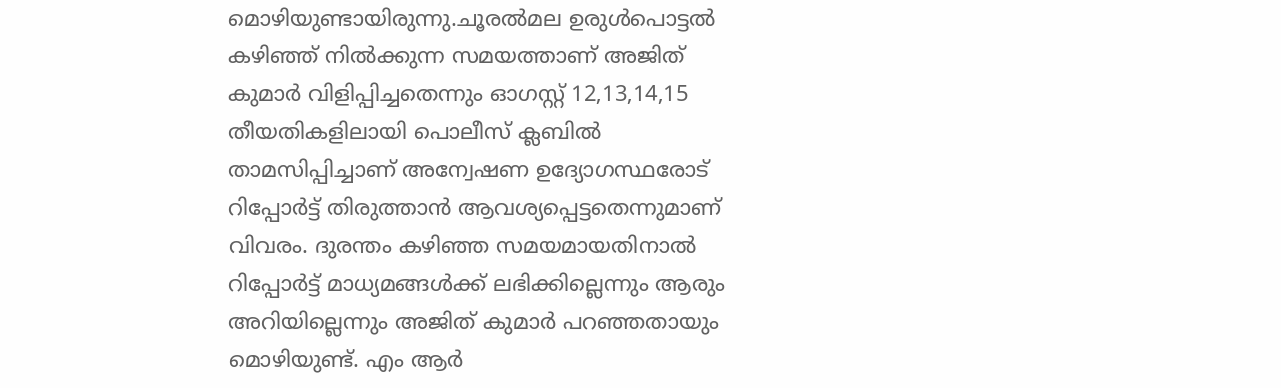മൊഴിയുണ്ടായിരുന്നു.ചൂരല്‍മല ഉരുള്‍പൊട്ടല്‍ കഴിഞ്ഞ് നില്‍ക്കുന്ന സമയത്താണ് അജിത് കുമാര്‍ വിളിപ്പിച്ചതെന്നും ഓഗസ്റ്റ് 12,13,14,15 തീയതികളിലായി പൊലീസ് ക്ലബില്‍ താമസിപ്പിച്ചാണ് അന്വേഷണ ഉദ്യോഗസ്ഥരോട് റിപ്പോര്‍ട്ട് തിരുത്താന്‍ ആവശ്യപ്പെട്ടതെന്നുമാണ് വിവരം. ദുരന്തം കഴിഞ്ഞ സമയമായതിനാല്‍ റിപ്പോര്‍ട്ട് മാധ്യമങ്ങള്‍ക്ക് ലഭിക്കില്ലെന്നും ആരും അറിയില്ലെന്നും അജിത് കുമാര്‍ പറഞ്ഞതായും മൊഴിയുണ്ട്. എം ആര്‍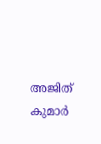അജിത് കുമാര്‍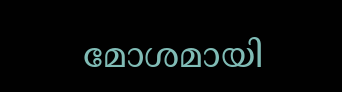മോശമായി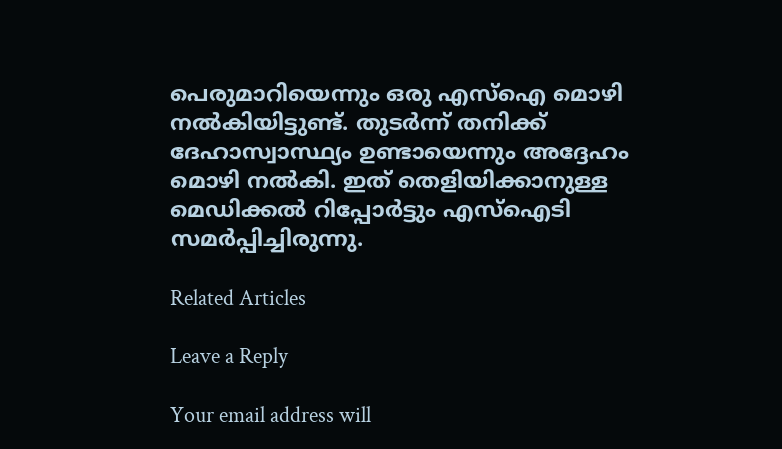പെരുമാറിയെന്നും ഒരു എസ്‌ഐ മൊഴി നല്‍കിയിട്ടുണ്ട്. തുടര്‍ന്ന് തനിക്ക് ദേഹാസ്വാസ്ഥ്യം ഉണ്ടായെന്നും അദ്ദേഹം മൊഴി നല്‍കി. ഇത് തെളിയിക്കാനുള്ള മെഡിക്കല്‍ റിപ്പോര്‍ട്ടും എസ്‌ഐടി സമര്‍പ്പിച്ചിരുന്നു.

Related Articles

Leave a Reply

Your email address will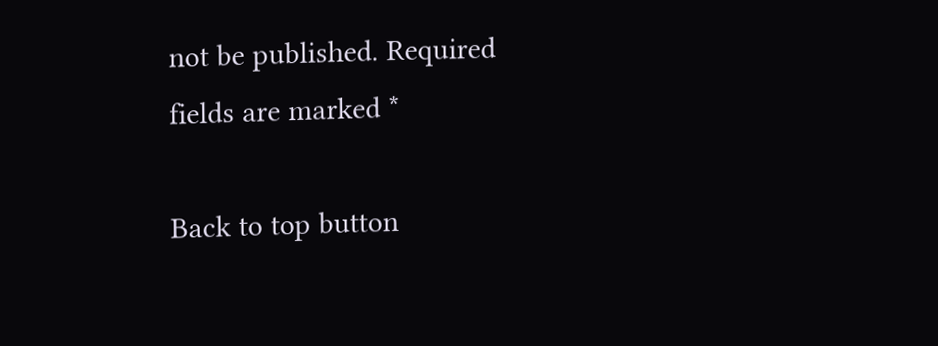not be published. Required fields are marked *

Back to top button